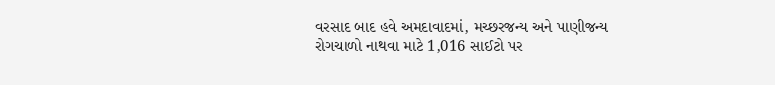વરસાદ બાદ હવે અમદાવાદમાં, મચ્છરજન્ય અને પાણીજન્ય રોગચાળો નાથવા માટે 1,016 સાઈટો પર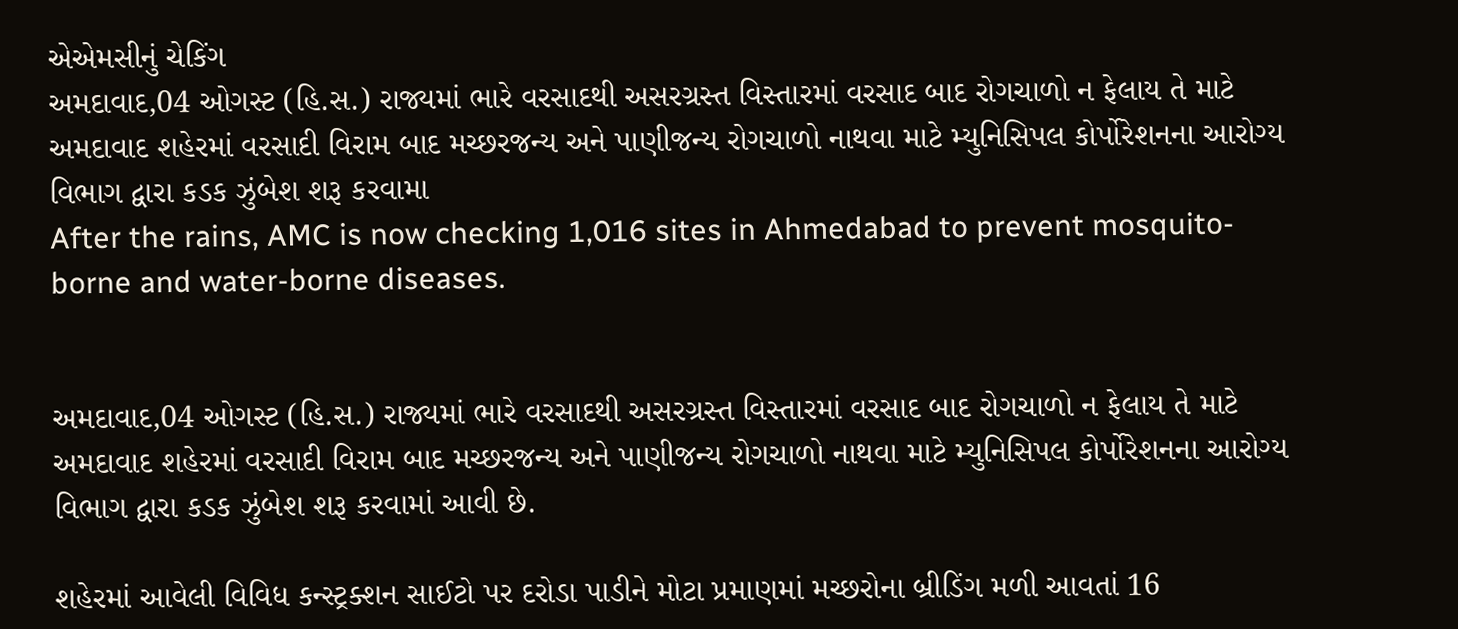એએમસીનું ચેકિંગ
અમદાવાદ,04 ઓગસ્ટ (હિ.સ.) રાજ્યમાં ભારે વરસાદથી અસરગ્રસ્ત વિસ્તારમાં વરસાદ બાદ રોગચાળો ન ફેલાય તે માટે અમદાવાદ શહેરમાં વરસાદી વિરામ બાદ મચ્છરજન્ય અને પાણીજન્ય રોગચાળો નાથવા માટે મ્યુનિસિપલ કોર્પોરેશનના આરોગ્ય વિભાગ દ્વારા કડક ઝુંબેશ શરૂ કરવામા
After the rains, AMC is now checking 1,016 sites in Ahmedabad to prevent mosquito-borne and water-borne diseases.


અમદાવાદ,04 ઓગસ્ટ (હિ.સ.) રાજ્યમાં ભારે વરસાદથી અસરગ્રસ્ત વિસ્તારમાં વરસાદ બાદ રોગચાળો ન ફેલાય તે માટે અમદાવાદ શહેરમાં વરસાદી વિરામ બાદ મચ્છરજન્ય અને પાણીજન્ય રોગચાળો નાથવા માટે મ્યુનિસિપલ કોર્પોરેશનના આરોગ્ય વિભાગ દ્વારા કડક ઝુંબેશ શરૂ કરવામાં આવી છે.

શહેરમાં આવેલી વિવિધ કન્સ્ટ્રક્શન સાઈટો પર દરોડા પાડીને મોટા પ્રમાણમાં મચ્છરોના બ્રીડિંગ મળી આવતાં 16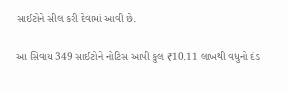સાઈટોને સીલ કરી દેવામાં આવી છે.

આ સિવાય 349 સાઈટોને નોટિસ આપી કુલ ₹10.11 લાખથી વધુનો દંડ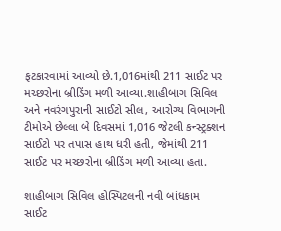ફટકારવામાં આવ્યો છે.1,016માંથી 211 સાઈટ પર મચ્છરોના બ્રીડિંગ મળી આવ્યા.શાહીબાગ સિવિલ અને નવરંગપુરાની સાઈટો સીલ, આરોગ્ય વિભાગની ટીમોએ છેલ્લા બે દિવસમાં 1,016 જેટલી કન્સ્ટ્રક્શન સાઈટો પર તપાસ હાથ ધરી હતી, જેમાંથી 211 સાઈટ પર મચ્છરોના બ્રીડિંગ મળી આવ્યા હતા.

શાહીબાગ સિવિલ હોસ્પિટલની નવી બાંધકામ સાઈટ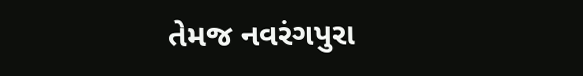તેમજ નવરંગપુરા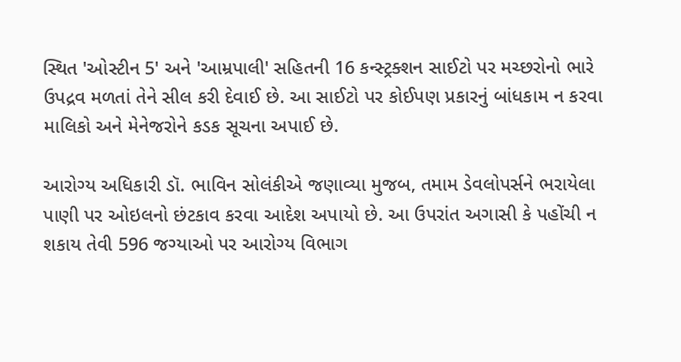સ્થિત 'ઓસ્ટીન 5' અને 'આમ્રપાલી' સહિતની 16 કન્સ્ટ્રક્શન સાઈટો પર મચ્છરોનો ભારે ઉપદ્રવ મળતાં તેને સીલ કરી દેવાઈ છે. આ સાઈટો પર કોઈપણ પ્રકારનું બાંધકામ ન કરવા માલિકો અને મેનેજરોને કડક સૂચના અપાઈ છે.

આરોગ્ય અધિકારી ડૉ. ભાવિન સોલંકીએ જણાવ્યા મુજબ, તમામ ડેવલોપર્સને ભરાયેલા પાણી પર ઓઇલનો છંટકાવ કરવા આદેશ અપાયો છે. આ ઉપરાંત અગાસી કે પહોંચી ન શકાય તેવી 596 જગ્યાઓ પર આરોગ્ય વિભાગ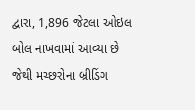દ્વારા, 1,896 જેટલા ઓઇલ બોલ નાખવામાં આવ્યા છે જેથી મચ્છરોના બ્રીડિંગ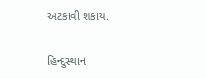અટકાવી શકાય.

હિન્દુસ્થાન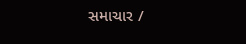સમાચાર /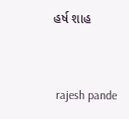હર્ષ શાહ


 rajesh pande